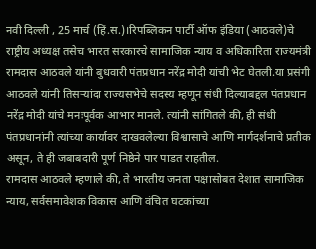नवी दिल्ली , 25 मार्च (हिं.स.)।रिपब्लिकन पार्टी ऑफ इंडिया (आठवले)चे राष्ट्रीय अध्यक्ष तसेच भारत सरकारचे सामाजिक न्याय व अधिकारिता राज्यमंत्री रामदास आठवले यांनी बुधवारी पंतप्रधान नरेंद्र मोदी यांची भेट घेतली.या प्रसंगी आठवले यांनी तिसऱ्यांदा राज्यसभेचे सदस्य म्हणून संधी दिल्याबद्दल पंतप्रधान नरेंद्र मोदी यांचे मनःपूर्वक आभार मानले. त्यांनी सांगितले की, ही संधी पंतप्रधानांनी त्यांच्या कार्यावर दाखवलेल्या विश्वासाचे आणि मार्गदर्शनाचे प्रतीक असून, ते ही जबाबदारी पूर्ण निष्ठेने पार पाडत राहतील.
रामदास आठवले म्हणाले की, ते भारतीय जनता पक्षासोबत देशात सामाजिक न्याय, सर्वसमावेशक विकास आणि वंचित घटकांच्या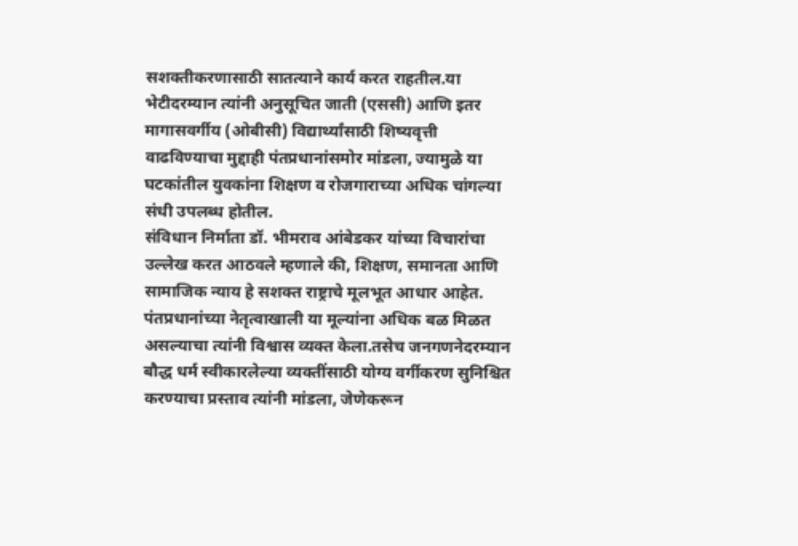सशक्तीकरणासाठी सातत्याने कार्य करत राहतील.या भेटीदरम्यान त्यांनी अनुसूचित जाती (एससी) आणि इतर मागासवर्गीय (ओबीसी) विद्यार्थ्यांसाठी शिष्यवृत्ती वाढविण्याचा मुद्दाही पंतप्रधानांसमोर मांडला, ज्यामुळे या घटकांतील युवकांना शिक्षण व रोजगाराच्या अधिक चांगल्या संधी उपलब्ध होतील.
संविधान निर्माता डॉ. भीमराव आंबेडकर यांच्या विचारांचा उल्लेख करत आठवले म्हणाले की, शिक्षण, समानता आणि सामाजिक न्याय हे सशक्त राष्ट्राचे मूलभूत आधार आहेत. पंतप्रधानांच्या नेतृत्वाखाली या मूल्यांना अधिक बळ मिळत असल्याचा त्यांनी विश्वास व्यक्त केला.तसेच जनगणनेदरम्यान बौद्ध धर्म स्वीकारलेल्या व्यक्तींसाठी योग्य वर्गीकरण सुनिश्चित करण्याचा प्रस्ताव त्यांनी मांडला, जेणेकरून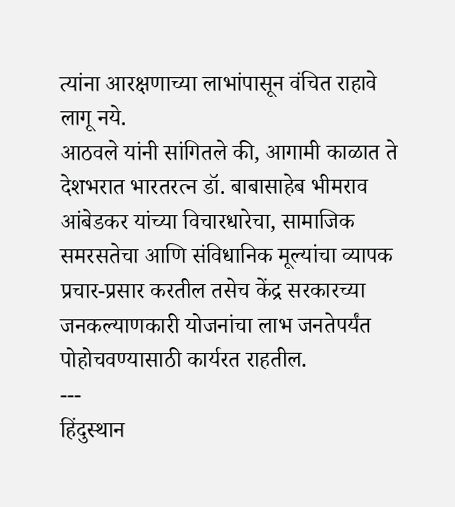त्यांना आरक्षणाच्या लाभांपासून वंचित राहावे लागू नये.
आठवले यांनी सांगितले की, आगामी काळात ते देशभरात भारतरत्न डॉ. बाबासाहेब भीमराव आंबेडकर यांच्या विचारधारेचा, सामाजिक समरसतेचा आणि संविधानिक मूल्यांचा व्यापक प्रचार-प्रसार करतील तसेच केंद्र सरकारच्या जनकल्याणकारी योजनांचा लाभ जनतेपर्यंत पोहोचवण्यासाठी कार्यरत राहतील.
---
हिंदुस्थान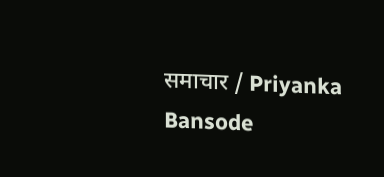समाचार / Priyanka Bansode